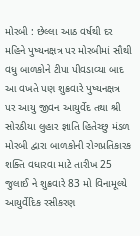મોરબી : છેલ્લા આઠ વર્ષથી દર મહિને પુષ્યનક્ષત્ર પર મોરબીમાં સૌથી વધુ બાળકોને ટીપા પીવડાવ્યા બાદ આ વખતે પણ શુક્રવારે પુષ્યનક્ષત્ર પર આયુ જીવન આયુર્વેદ તથા શ્રી સોરઠીયા લુહાર જ્ઞાતિ હિતેચ્છુ મંડળ મોરબી દ્વારા બાળકોની રોગપ્રતિકારક શક્તિ વધારવા માટે તારીખ 25 જુલાઈ ને શુક્રવારે 83 મો વિનામૂલ્યે આયુર્વેદિક રસીકરણ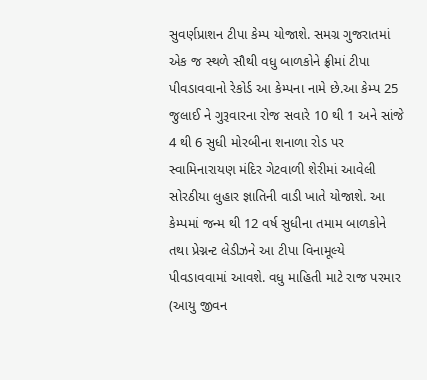સુવર્ણપ્રાશન ટીપા કેમ્પ યોજાશે. સમગ્ર ગુજરાતમાં એક જ સ્થળે સૌથી વધુ બાળકોને ફ્રીમાં ટીપા પીવડાવવાનો રેકોર્ડ આ કેમ્પના નામે છે.આ કેમ્પ 25 જુલાઈ ને ગુરૂવારના રોજ સવારે 10 થી 1 અને સાંજે 4 થી 6 સુધી મોરબીના શનાળા રોડ પર સ્વામિનારાયણ મંદિર ગેટવાળી શેરીમાં આવેલી સોરઠીયા લુહાર જ્ઞાતિની વાડી ખાતે યોજાશે. આ કેમ્પમાં જન્મ થી 12 વર્ષ સુધીના તમામ બાળકોને તથા પ્રેગ્નન્ટ લેડીઝને આ ટીપા વિનામૂલ્યે પીવડાવવામાં આવશે. વધુ માહિતી માટે રાજ પરમાર (આયુ જીવન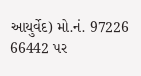આયુર્વેદ) મો.નં. 97226 66442 પર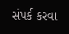સંપર્ક કરવા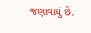જણાવાયું છે.